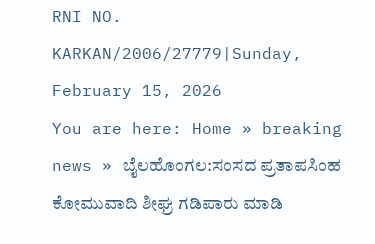RNI NO. KARKAN/2006/27779|Sunday, February 15, 2026
You are here: Home » breaking news » ಬೈಲಹೊಂಗಲ:ಸಂಸದ ಪ್ರತಾಪಸಿಂಹ ಕೋಮುವಾದಿ ಶೀಘ್ರ ಗಡಿಪಾರು ಮಾಡಿ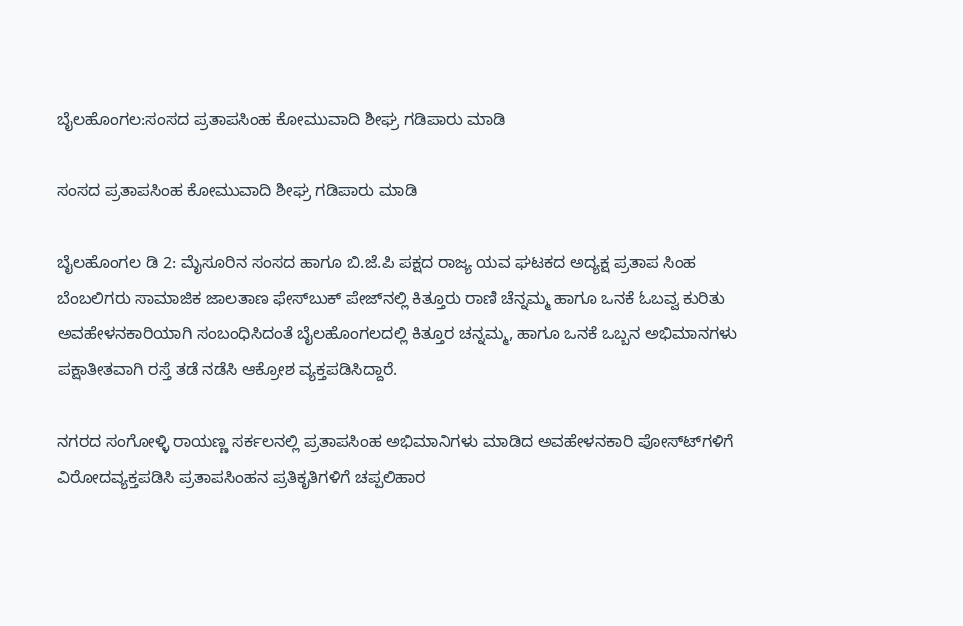ಬೈಲಹೊಂಗಲ:ಸಂಸದ ಪ್ರತಾಪಸಿಂಹ ಕೋಮುವಾದಿ ಶೀಘ್ರ ಗಡಿಪಾರು ಮಾಡಿ

ಸಂಸದ ಪ್ರತಾಪಸಿಂಹ ಕೋಮುವಾದಿ ಶೀಘ್ರ ಗಡಿಪಾರು ಮಾಡಿ

ಬೈಲಹೊಂಗಲ ಡಿ 2: ಮೈಸೂರಿನ ಸಂಸದ ಹಾಗೂ ಬಿ.ಜೆ.ಪಿ ಪಕ್ಷದ ರಾಜ್ಯ ಯವ ಘಟಕದ ಅದ್ಯಕ್ಷ ಪ್ರತಾಪ ಸಿಂಹ ಬೆಂಬಲಿಗರು ಸಾಮಾಜಿಕ ಜಾಲತಾಣ ಫೇಸ್‍ಬುಕ್ ಪೇಜ್‍ನಲ್ಲಿ ಕಿತ್ತೂರು ರಾಣಿ ಚೆನ್ನಮ್ಮ ಹಾಗೂ ಒನಕೆ ಓಬವ್ವ ಕುರಿತು ಅವಹೇಳನಕಾರಿಯಾಗಿ ಸಂಬಂಧಿಸಿದಂತೆ ಬೈಲಹೊಂಗಲದಲ್ಲಿ ಕಿತ್ತೂರ ಚನ್ನಮ್ಮ, ಹಾಗೂ ಒನಕೆ ಒಬ್ಬನ ಅಭಿಮಾನಗಳು ಪಕ್ಷಾತೀತವಾಗಿ ರಸ್ತೆ ತಡೆ ನಡೆಸಿ ಆಕ್ರೋಶ ವ್ಯಕ್ತಪಡಿಸಿದ್ದಾರೆ.

ನಗರದ ಸಂಗೋಳ್ಳಿ ರಾಯಣ್ಣ ಸರ್ಕಲನಲ್ಲಿ ಪ್ರತಾಪಸಿಂಹ ಅಭಿಮಾನಿಗಳು ಮಾಡಿದ ಅವಹೇಳನಕಾರಿ ಪೋಸ್ಟ್‍ಗಳಿಗೆ ವಿರೋದವ್ಯಕ್ತಪಡಿಸಿ ಪ್ರತಾಪಸಿಂಹನ ಪ್ರತಿಕೃತಿಗಳಿಗೆ ಚಪ್ಪಲಿಹಾರ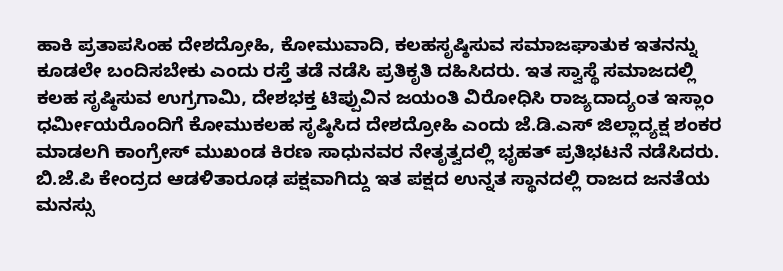ಹಾಕಿ ಪ್ರತಾಪಸಿಂಹ ದೇಶದ್ರೋಹಿ, ಕೋಮುವಾದಿ, ಕಲಹಸೃಷ್ಠಿಸುವ ಸಮಾಜಘಾತುಕ ಇತನನ್ನು ಕೂಡಲೇ ಬಂದಿಸಬೇಕು ಎಂದು ರಸ್ತೆ ತಡೆ ನಡೆಸಿ ಪ್ರತಿಕೃತಿ ದಹಿಸಿದರು. ಇತ ಸ್ವಾಸ್ಥೆ ಸಮಾಜದಲ್ಲಿ ಕಲಹ ಸೃಷ್ಠಿಸುವ ಉಗ್ರಗಾಮಿ, ದೇಶಭಕ್ತ ಟಿಪ್ಪುವಿನ ಜಯಂತಿ ವಿರೋಧಿಸಿ ರಾಜ್ಯದಾದ್ಯಂತ ಇಸ್ಲಾಂ ಧರ್ಮೀಯರೊಂದಿಗೆ ಕೋಮುಕಲಹ ಸೃಷ್ಠಿಸಿದ ದೇಶದ್ರೋಹಿ ಎಂದು ಜೆ.ಡಿ.ಎಸ್ ಜಿಲ್ಲಾದ್ಯಕ್ಷ ಶಂಕರ ಮಾಡಲಗಿ ಕಾಂಗ್ರೇಸ್ ಮುಖಂಡ ಕಿರಣ ಸಾಧುನವರ ನೇತೃತ್ವದಲ್ಲಿ ಭೃಹತ್ ಪ್ರತಿಭಟನೆ ನಡೆಸಿದರು.
ಬಿ.ಜೆ.ಪಿ ಕೇಂದ್ರದ ಆಡಳಿತಾರೂಢ ಪಕ್ಷವಾಗಿದ್ದು ಇತ ಪಕ್ಷದ ಉನ್ನತ ಸ್ಥಾನದಲ್ಲಿ ರಾಜದ ಜನತೆಯ ಮನಸ್ಸು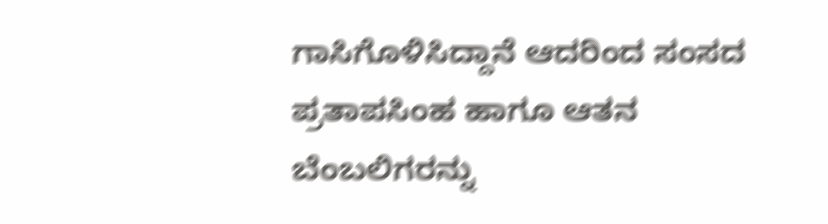ಗಾಸಿಗೊಳಿಸಿದ್ದಾನೆ ಆದರಿಂದ ಸಂಸದ ಪ್ರತಾಪಸಿಂಹ ಹಾಗೂ ಆತನ ಬೆಂಬಲಿಗರನ್ನು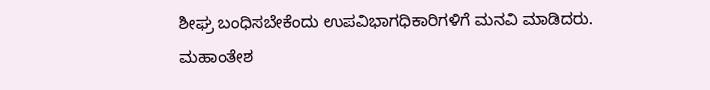ಶೀಘ್ರ ಬಂಧಿಸಬೇಕೆಂದು ಉಪವಿಭಾಗಧಿಕಾರಿಗಳಿಗೆ ಮನವಿ ಮಾಡಿದರು. ಮಹಾಂತೇಶ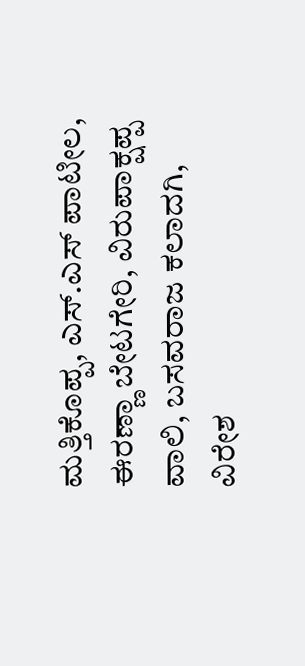ಮತ್ತಿಕೊಪ್ಪ, ಎಸ್.ಎಸ್ ಪಾಟೀಲ, ಈರಣ್ಣಾ ಬೇಟಗೇರಿ, ವಿರುಪಾಕ್ಷಪ್ಪ ವಾಲಿ, ಬಸವರಾಜ ಕಲಾದಗಿ, ವಿರೇಶ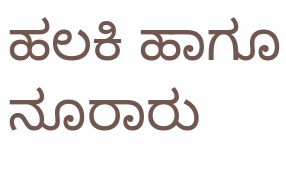ಹಲಕಿ ಹಾಗೂ ನೂರಾರು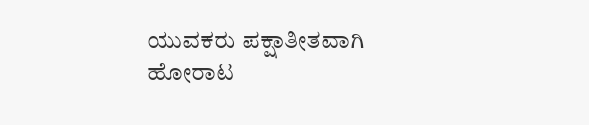ಯುವಕರು ಪಕ್ಷಾತೀತವಾಗಿ ಹೋರಾಟ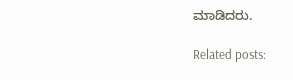ಮಾಡಿದರು.

Related posts: